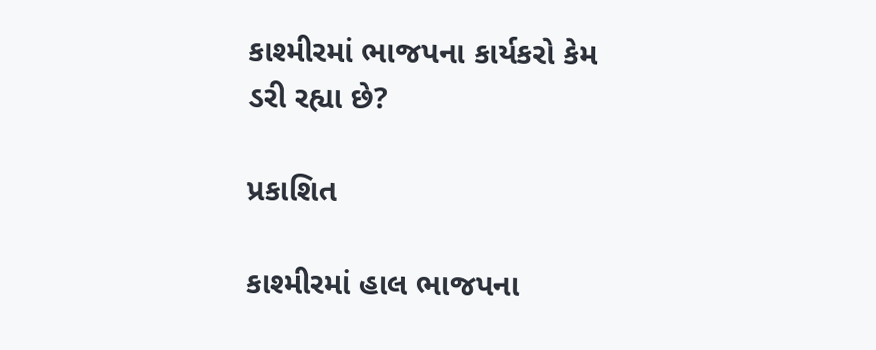કાશ્મીરમાં ભાજપના કાર્યકરો કેમ ડરી રહ્યા છે?

પ્રકાશિત

કાશ્મીરમાં હાલ ભાજપના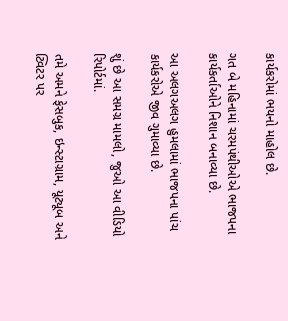કાર્યકરોમાં ભયનો માહોલ છે.

ગત બે મહિનામાં ચરમપંથીઓએ ભાજપના કાર્યકર્તાઓને નિશાન બનાવ્યા છે.

આ અલગઅલગ હુમલામાં ભાજપના પાંચ કાર્યકરોએ જીવ ગુમાવ્યા છે.

શું છે આ સમગ્ર મામલો, જુઓ આ વીડિયો રિપોર્ટમાં.

તમે અમને ફેસબુક, ઇન્સ્ટાગ્રામ, યૂટ્યૂબ અને ટ્વિટર પર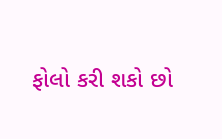ફોલો કરી શકો છો